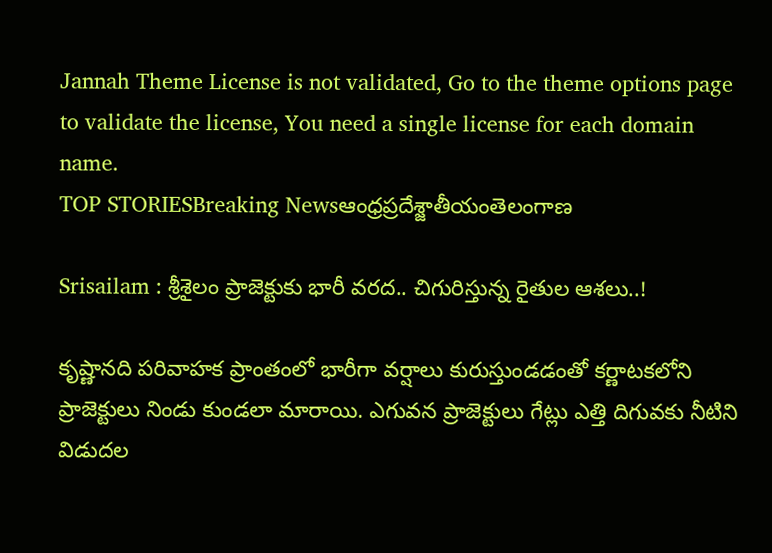Jannah Theme License is not validated, Go to the theme options page to validate the license, You need a single license for each domain name.
TOP STORIESBreaking Newsఆంధ్రప్రదేశ్జాతీయంతెలంగాణ

Srisailam : శ్రీశైలం ప్రాజెక్టుకు భారీ వరద.. చిగురిస్తున్న రైతుల ఆశలు..!

కృష్ణానది పరివాహక ప్రాంతంలో భారీగా వర్షాలు కురుస్తుండడంతో కర్ణాటకలోని ప్రాజెక్టులు నిండు కుండలా మారాయి. ఎగువన ప్రాజెక్టులు గేట్లు ఎత్తి దిగువకు నీటిని విడుదల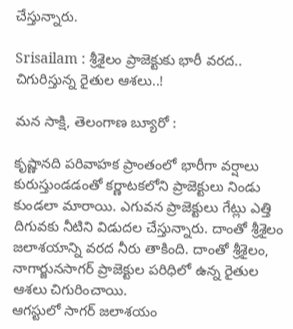చేస్తున్నారు.

Srisailam : శ్రీశైలం ప్రాజెక్టుకు భారీ వరద.. చిగురిస్తున్న రైతుల ఆశలు..!

మన సాక్షి, తెలంగాణ బ్యూరో :

కృష్ణానది పరివాహక ప్రాంతంలో భారీగా వర్షాలు కురుస్తుండడంతో కర్ణాటకలోని ప్రాజెక్టులు నిండు కుండలా మారాయి. ఎగువన ప్రాజెక్టులు గేట్లు ఎత్తి దిగువకు నీటిని విడుదల చేస్తున్నారు. దాంతో శ్రీశైలం జలాశయాన్ని వరద నీరు తాకింది. దాంతో శ్రీశైలం, నాగార్జునసాగర్ ప్రాజెక్టుల పరిధిలో ఉన్న రైతుల ఆశలు చిగురించాయి.
ఆగస్టులో సాగర్ జలాశయం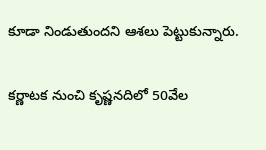కూడా నిండుతుందని ఆశలు పెట్టుకున్నారు.

కర్ణాటక నుంచి కృష్ణనదిలో 50వేల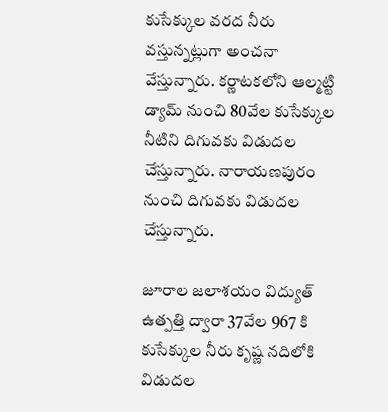కుసేక్కుల వరద నీరు వస్తున్నట్లుగా అంచనా వేస్తున్నారు. కర్ణాటకలోని ఆల్మట్టి డ్యామ్ నుంచి 80వేల కుసేక్కుల నీటిని దిగువకు విడుదల చేస్తున్నారు. నారాయణపురం నుంచి దిగువకు విడుదల చేస్తున్నారు.

జూరాల జలాశయం విద్యుత్ ఉత్పత్తి ద్వారా 37వేల 967 కి కుసేక్కుల నీరు కృష్ణ నదిలోకి విడుదల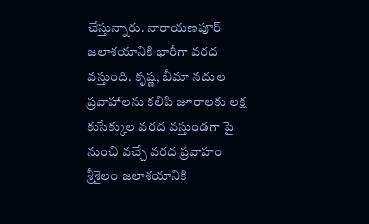చేస్తున్నారు. నారాయణపూర్ జలాశయానికి భారీగా వరద వస్తుంది. కృష్ణ, బీమా నదుల ప్రవాహాలను కలిపి జూరాలకు లక్ష కుసేక్కుల వరద వస్తుండగా పై నుంచి వచ్చే వరద ప్రవాహం శ్రీశైలం జలాశయానికి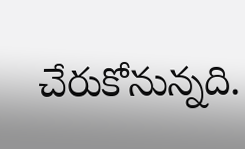చేరుకోనున్నది.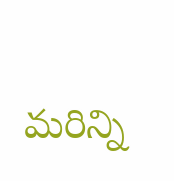మరిన్ని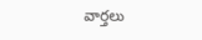వార్తలు